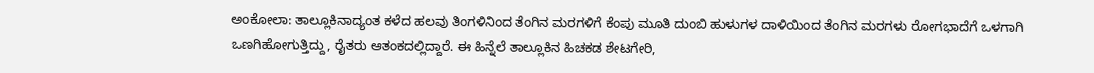ಅಂಕೋಲಾ: ತಾಲ್ಲೂಕಿನಾದ್ಯಂತ ಕಳೆದ ಹಲವು ತಿಂಗಳಿನಿಂದ ತೆಂಗಿನ ಮರಗಳಿಗೆ ಕೆಂಪು ಮೂತಿ ದುಂಬಿ ಹುಳುಗಳ ದಾಳಿಯಿಂದ ತೆಂಗಿನ ಮರಗಳು ರೋಗಭಾದೆಗೆ ಒಳಗಾಗಿ ಒಣಗಿಹೋಗುತ್ತಿದ್ದು, ರೈತರು ಆತಂಕದಲ್ಲಿದ್ದಾರೆ. ಈ ಹಿನ್ನೆಲೆ ತಾಲ್ಲೂಕಿನ ಹಿಚಕಡ ಶೇಟಗೇರಿ,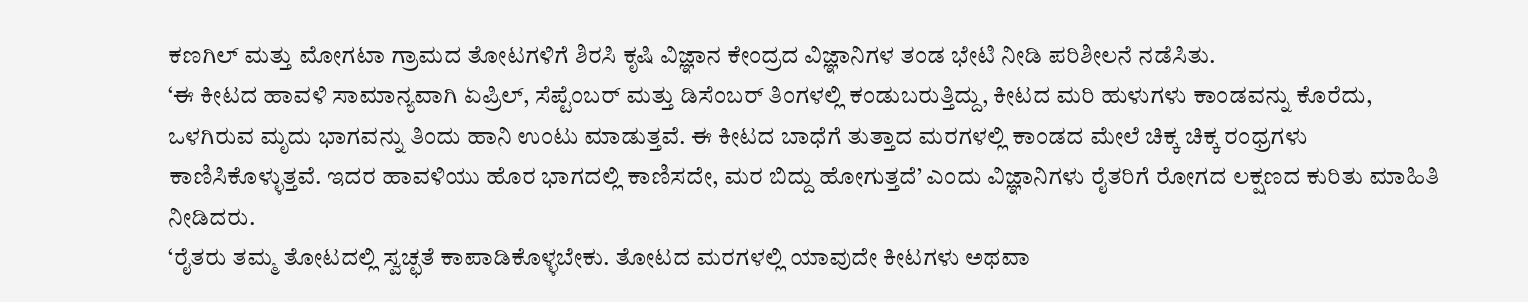ಕಣಗಿಲ್ ಮತ್ತು ಮೋಗಟಾ ಗ್ರಾಮದ ತೋಟಗಳಿಗೆ ಶಿರಸಿ ಕೃಷಿ ವಿಜ್ಞಾನ ಕೇಂದ್ರದ ವಿಜ್ಞಾನಿಗಳ ತಂಡ ಭೇಟಿ ನೀಡಿ ಪರಿಶೀಲನೆ ನಡೆಸಿತು.
‘ಈ ಕೀಟದ ಹಾವಳಿ ಸಾಮಾನ್ಯವಾಗಿ ಏಪ್ರಿಲ್, ಸೆಪ್ಟೆಂಬರ್ ಮತ್ತು ಡಿಸೆಂಬರ್ ತಿಂಗಳಲ್ಲಿ ಕಂಡುಬರುತ್ತಿದ್ದು, ಕೀಟದ ಮರಿ ಹುಳುಗಳು ಕಾಂಡವನ್ನು ಕೊರೆದು, ಒಳಗಿರುವ ಮೃದು ಭಾಗವನ್ನು ತಿಂದು ಹಾನಿ ಉಂಟು ಮಾಡುತ್ತವೆ. ಈ ಕೀಟದ ಬಾಧೆಗೆ ತುತ್ತಾದ ಮರಗಳಲ್ಲಿ ಕಾಂಡದ ಮೇಲೆ ಚಿಕ್ಕ ಚಿಕ್ಕ ರಂಧ್ರಗಳು ಕಾಣಿಸಿಕೊಳ್ಳುತ್ತವೆ. ಇದರ ಹಾವಳಿಯು ಹೊರ ಭಾಗದಲ್ಲಿ ಕಾಣಿಸದೇ, ಮರ ಬಿದ್ದು ಹೋಗುತ್ತದೆ’ ಎಂದು ವಿಜ್ಞಾನಿಗಳು ರೈತರಿಗೆ ರೋಗದ ಲಕ್ಷಣದ ಕುರಿತು ಮಾಹಿತಿ ನೀಡಿದರು.
‘ರೈತರು ತಮ್ಮ ತೋಟದಲ್ಲಿ ಸ್ವಚ್ಛತೆ ಕಾಪಾಡಿಕೊಳ್ಳಬೇಕು. ತೋಟದ ಮರಗಳಲ್ಲಿ ಯಾವುದೇ ಕೀಟಗಳು ಅಥವಾ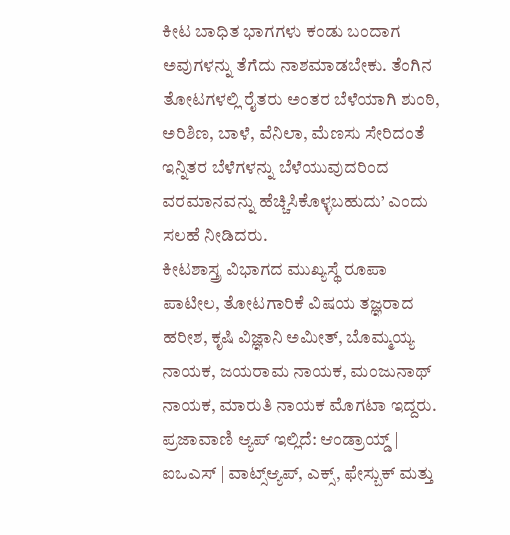ಕೀಟ ಬಾಧಿತ ಭಾಗಗಳು ಕಂಡು ಬಂದಾಗ ಅವುಗಳನ್ನು ತೆಗೆದು ನಾಶಮಾಡಬೇಕು. ತೆಂಗಿನ ತೋಟಗಳಲ್ಲಿ ರೈತರು ಅಂತರ ಬೆಳೆಯಾಗಿ ಶುಂಠಿ, ಅರಿಶಿಣ, ಬಾಳೆ, ವೆನಿಲಾ, ಮೆಣಸು ಸೇರಿದಂತೆ ಇನ್ನಿತರ ಬೆಳೆಗಳನ್ನು ಬೆಳೆಯುವುದರಿಂದ ವರಮಾನವನ್ನು ಹೆಚ್ಚಿಸಿಕೊಳ್ಳಬಹುದು’ ಎಂದು ಸಲಹೆ ನೀಡಿದರು.
ಕೀಟಶಾಸ್ತ್ರ ವಿಭಾಗದ ಮುಖ್ಯಸ್ಥೆ ರೂಪಾ ಪಾಟೀಲ, ತೋಟಗಾರಿಕೆ ವಿಷಯ ತಜ್ಞರಾದ ಹರೀಶ, ಕೃಷಿ ವಿಜ್ಞಾನಿ ಅಮೀತ್, ಬೊಮ್ಮಯ್ಯ ನಾಯಕ, ಜಯರಾಮ ನಾಯಕ, ಮಂಜುನಾಥ್ ನಾಯಕ, ಮಾರುತಿ ನಾಯಕ ಮೊಗಟಾ ಇದ್ದರು.
ಪ್ರಜಾವಾಣಿ ಆ್ಯಪ್ ಇಲ್ಲಿದೆ: ಆಂಡ್ರಾಯ್ಡ್ | ಐಒಎಸ್ | ವಾಟ್ಸ್ಆ್ಯಪ್, ಎಕ್ಸ್, ಫೇಸ್ಬುಕ್ ಮತ್ತು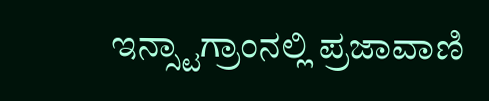ಇನ್ಸ್ಟಾಗ್ರಾಂನಲ್ಲಿ ಪ್ರಜಾವಾಣಿ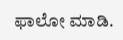ಫಾಲೋ ಮಾಡಿ.